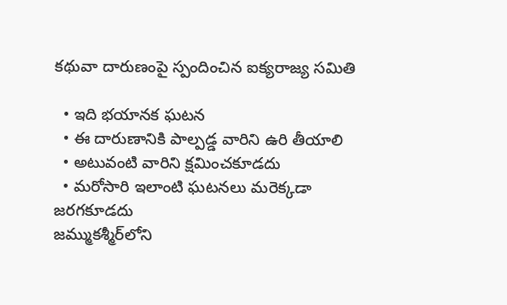కథువా దారుణంపై స్పందించిన ఐక్యరాజ్య సమితి

  • ఇది భయానక ఘటన
  • ఈ దారుణానికి పాల్పడ్డ వారిని ఉరి తీయాలి
  • అటువంటి వారిని క్షమించకూడదు
  • మరోసారి ఇలాంటి ఘటనలు మరెక్కడా జరగకూడదు
జమ్ముకశ్మీర్‌లోని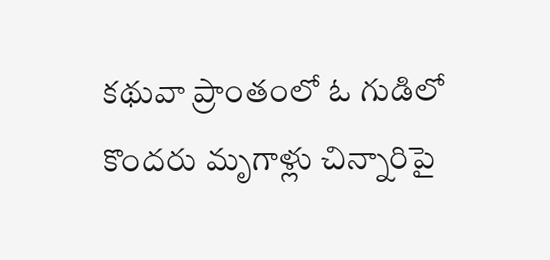కథువా ప్రాంతంలో ఓ గుడిలో కొందరు మృగాళ్లు చిన్నారిపై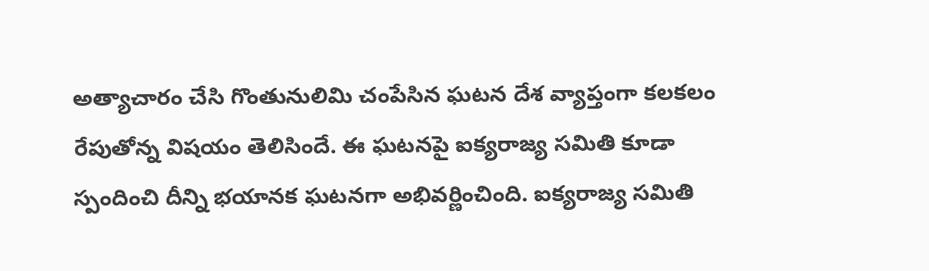అత్యాచారం చేసి గొంతునులిమి చంపేసిన ఘటన దేశ వ్యాప్తంగా కలకలం రేపుతోన్న విషయం తెలిసిందే. ఈ ఘటనపై ఐక్యరాజ్య సమితి కూడా స్పందించి దీన్ని భయానక ఘటనగా అభివర్ణించింది. ఐక్యరాజ్య సమితి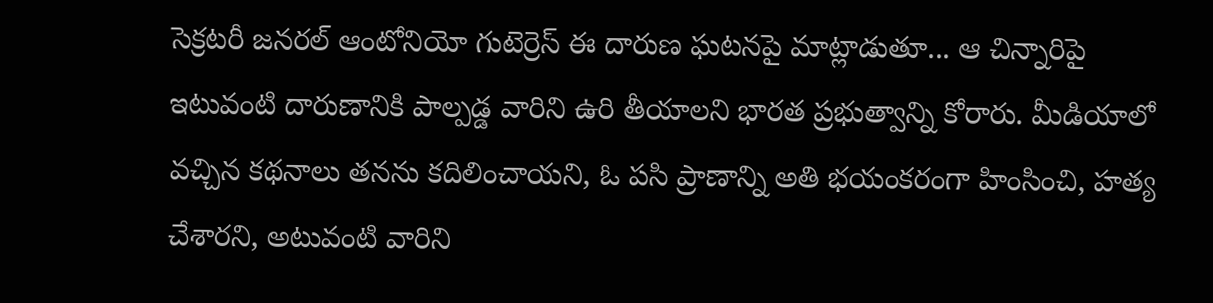సెక్రటరీ జనరల్ ఆంటోనియో గుటెర్రెస్ ఈ దారుణ ఘటనపై మాట్లాడుతూ... ఆ చిన్నారిపై ఇటువంటి దారుణానికి పాల్పడ్డ వారిని ఉరి తీయాలని భారత ప్రభుత్వాన్ని కోరారు. మీడియాలో వచ్చిన కథనాలు తనను కదిలించాయని, ఓ పసి ప్రాణాన్ని అతి భయంకరంగా హింసించి, హత్య చేశారని, అటువంటి వారిని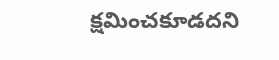క్షమించకూడదని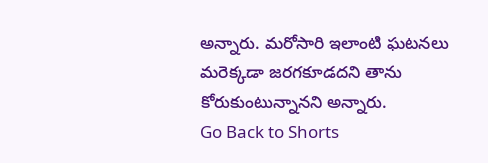అన్నారు. మరోసారి ఇలాంటి ఘటనలు మరెక్కడా జరగకూడదని తాను కోరుకుంటున్నానని అన్నారు.
Go Back to Shorts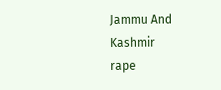Jammu And Kashmir
rape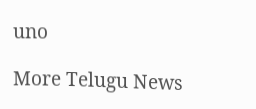uno

More Telugu News